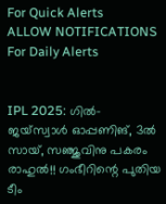For Quick Alerts
ALLOW NOTIFICATIONS
For Daily Alerts


IPL 2025: ഗില്‍- ജയ്‌സ്വാള്‍ ഓപ്പണിങ്, 3ല്‍ സായ്, സഞ്ജുവിനു പകരം രാഹുല്‍!! ഗംഭീറിന്റെ പുതിയ ടീം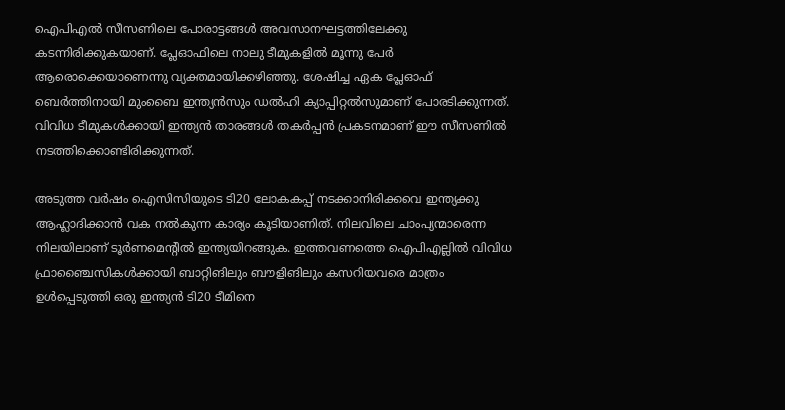ഐപിഎല്‍ സീസണിലെ പോരാട്ടങ്ങള്‍ അവസാനഘട്ടത്തിലേക്കു കടന്നിരിക്കുകയാണ്. പ്ലേഓഫിലെ നാലു ടീമുകളില്‍ മൂന്നു പേര്‍ ആരൊക്കെയാണെന്നു വ്യക്തമായിക്കഴിഞ്ഞു. ശേഷിച്ച ഏക പ്ലേഓഫ് ബെര്‍ത്തിനായി മുംബൈ ഇന്ത്യന്‍സും ഡല്‍ഹി ക്യാപ്പിറ്റല്‍സുമാണ് പോരടിക്കുന്നത്. വിവിധ ടീമുകള്‍ക്കായി ഇന്ത്യന്‍ താരങ്ങള്‍ തകര്‍പ്പന്‍ പ്രകടനമാണ് ഈ സീസണില്‍ നടത്തിക്കൊണ്ടിരിക്കുന്നത്.

അടുത്ത വര്‍ഷം ഐസിസിയുടെ ടി20 ലോകകപ്പ് നടക്കാനിരിക്കവെ ഇന്ത്യക്കു ആഹ്ലാദിക്കാന്‍ വക നല്‍കുന്ന കാര്യം കൂടിയാണിത്. നിലവിലെ ചാംപ്യന്മാരെന്ന നിലയിലാണ് ടൂര്‍ണമെന്റില്‍ ഇന്ത്യയിറങ്ങുക. ഇത്തവണത്തെ ഐപിഎല്ലില്‍ വിവിധ ഫ്രാഞ്ചൈസികള്‍ക്കായി ബാറ്റിങിലും ബൗളിങിലും കസറിയവരെ മാത്രം ഉള്‍പ്പെടുത്തി ഒരു ഇന്ത്യന്‍ ടി20 ടീമിനെ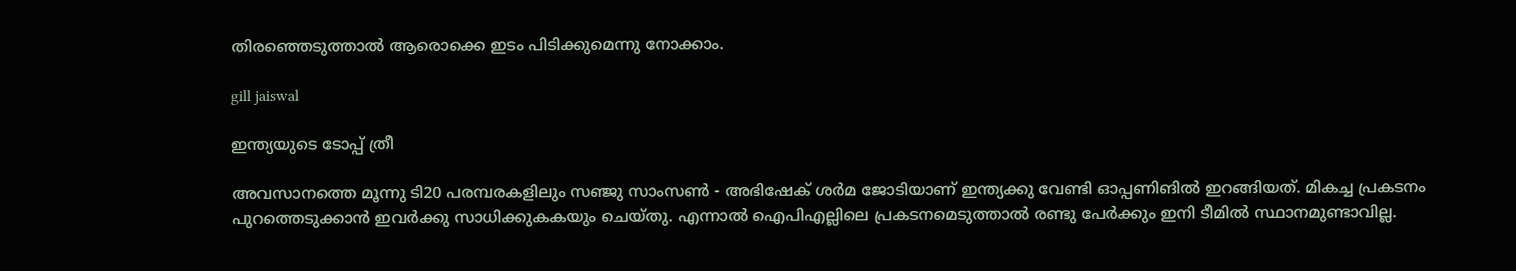തിരഞ്ഞെടുത്താല്‍ ആരൊക്കെ ഇടം പിടിക്കുമെന്നു നോക്കാം.

gill jaiswal

ഇന്ത്യയുടെ ടോപ്പ് ത്രീ

അവസാനത്തെ മൂന്നു ടി20 പരമ്പരകളിലും സഞ്ജു സാംസണ്‍ - അഭിഷേക് ശര്‍മ ജോടിയാണ് ഇന്ത്യക്കു വേണ്ടി ഓപ്പണിങില്‍ ഇറങ്ങിയത്. മികച്ച പ്രകടനം പുറത്തെടുക്കാന്‍ ഇവര്‍ക്കു സാധിക്കുകകയും ചെയ്തു. എന്നാല്‍ ഐപിഎല്ലിലെ പ്രകടനമെടുത്താല്‍ രണ്ടു പേര്‍ക്കും ഇനി ടീമില്‍ സ്ഥാനമുണ്ടാവില്ല.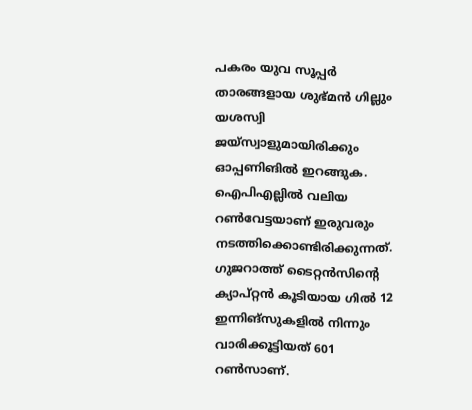പകരം യുവ സൂപ്പര്‍ താരങ്ങളായ ശുഭ്മന്‍ ഗില്ലും യശസ്വി ജയ്‌സ്വാളുമായിരിക്കും ഓപ്പണിങില്‍ ഇറങ്ങുക. ഐപിഎല്ലില്‍ വലിയ റണ്‍വേട്ടയാണ് ഇരുവരും നടത്തിക്കൊണ്ടിരിക്കുന്നത്. ഗുജറാത്ത് ടൈറ്റന്‍സിന്റെ ക്യാപ്റ്റന്‍ കൂടിയായ ഗില്‍ 12 ഇന്നിങ്‌സുകളില്‍ നിന്നും വാരിക്കൂട്ടിയത് 601 റണ്‍സാണ്.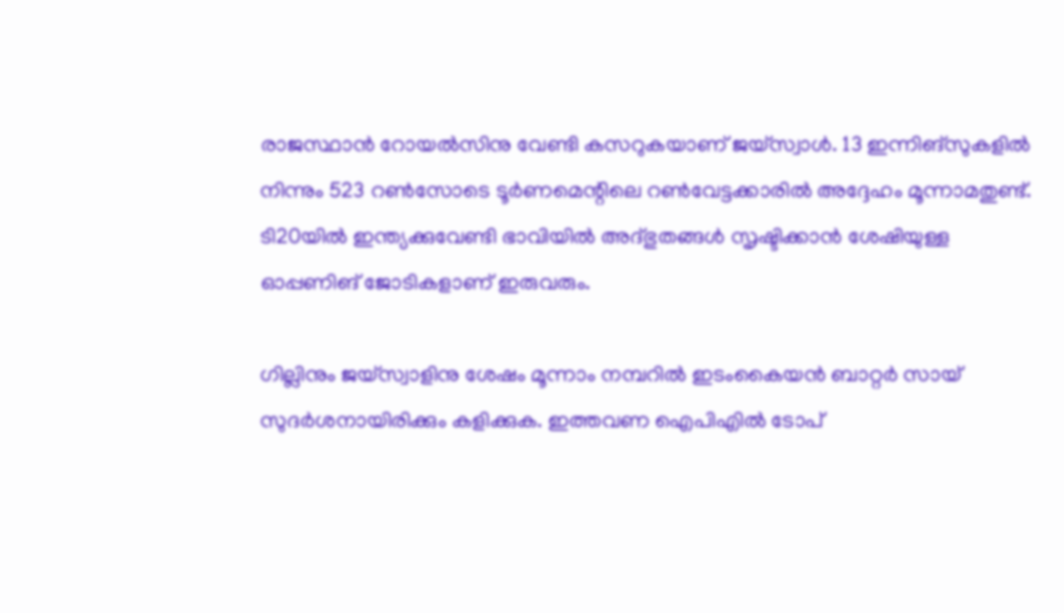രാജസ്ഥാന്‍ റോയല്‍സിനു വേണ്ടി കസറുകയാണ് ജയ്‌സ്വാള്‍. 13 ഇന്നിങ്‌സുകളില്‍ നിന്നും 523 റണ്‍സോടെ ടൂര്‍ണമെന്റിലെ റണ്‍വേട്ടക്കാരില്‍ അദ്ദേഹം മൂന്നാമതുണ്ട്. ടി20യില്‍ ഇന്ത്യക്കുവേണ്ടി ഭാവിയില്‍ അദ്ഭുതങ്ങള്‍ സൃഷ്ടിക്കാന്‍ ശേഷിയുള്ള ഓപ്പണിങ് ജോടികളാണ് ഇരുവരും.

ഗില്ലിനും ജയ്‌സ്വാളിനു ശേഷം മൂന്നാം നമ്പറില്‍ ഇടംകൈയന്‍ ബാറ്റര്‍ സായ് സുദര്‍ശനായിരിക്കും കളിക്കുക. ഇത്തവണ ഐപിഎില്‍ ടോപ്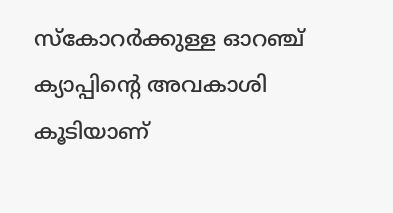സ്‌കോറര്‍ക്കുള്ള ഓറഞ്ച് ക്യാപ്പിന്റെ അവകാശി കൂടിയാണ്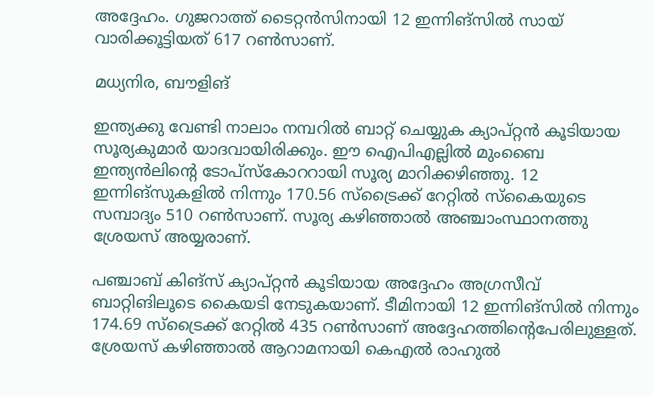അദ്ദേഹം. ഗുജറാത്ത് ടൈറ്റന്‍സിനായി 12 ഇന്നിങ്‌സില്‍ സായ് വാരിക്കൂട്ടിയത് 617 റണ്‍സാണ്.

മധ്യനിര, ബൗളിങ്

ഇന്ത്യക്കു വേണ്ടി നാലാം നമ്പറില്‍ ബാറ്റ് ചെയ്യുക ക്യാപ്റ്റന്‍ കൂടിയായ സൂര്യകുമാര്‍ യാദവായിരിക്കും. ഈ ഐപിഎല്ലില്‍ മുംബൈ ഇന്ത്യന്‍ലിന്റെ ടോപ്‌സ്‌കോററായി സൂര്യ മാറിക്കഴിഞ്ഞു. 12 ഇന്നിങ്‌സുകളില്‍ നിന്നും 170.56 സ്‌ട്രൈക്ക് റേറ്റില്‍ സ്‌കൈയുടെ സമ്പാദ്യം 510 റണ്‍സാണ്. സൂര്യ കഴിഞ്ഞാല്‍ അഞ്ചാംസ്ഥാനത്തു ശ്രേയസ് അയ്യരാണ്.

പഞ്ചാബ് കിങ്‌സ് ക്യാപ്റ്റന്‍ കൂടിയായ അദ്ദേഹം അഗ്രസീവ് ബാറ്റിങിലൂടെ കൈയടി നേടുകയാണ്. ടീമിനായി 12 ഇന്നിങ്‌സില്‍ നിന്നും 174.69 സ്‌ട്രൈക്ക് റേറ്റില്‍ 435 റണ്‍സാണ് അദ്ദേഹത്തിന്റെപേരിലുള്ളത്. ശ്രേയസ് കഴിഞ്ഞാല്‍ ആറാമനായി കെഎല്‍ രാഹുല്‍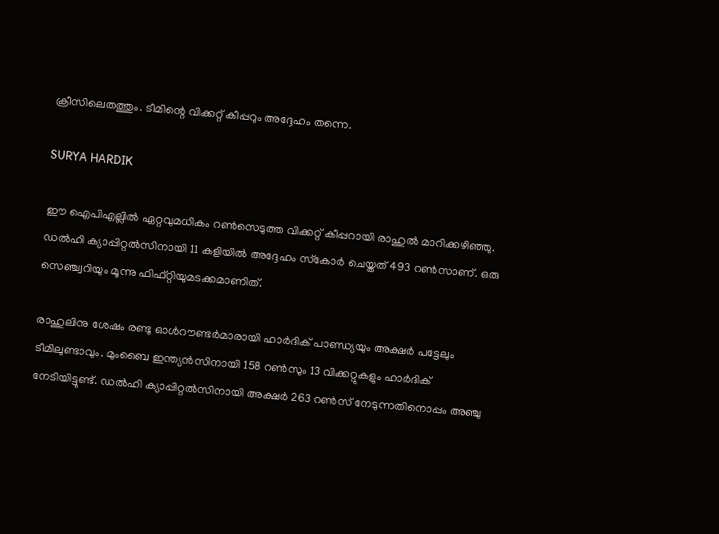ക്രീസിലെതത്തും. ടീമിന്റെ വിക്കറ്റ് കീപ്പറും അദ്ദേഹം തന്നെ.

SURYA HARDIK

ഈ ഐപിഎല്ലില്‍ ഏറ്റവുമധികം റണ്‍സെടുത്ത വിക്കറ്റ് കീപ്പറായി രാഹുല്‍ മാറിക്കഴിഞ്ഞു. ഡല്‍ഹി ക്യാപ്പിറ്റല്‍സിനായി 11 കളിയില്‍ അദ്ദേഹം സ്‌കോര്‍ ചെയ്തത് 493 റണ്‍സാണ്. ഒരു സെഞ്ച്വറിയും മൂന്നു ഫിഫ്റ്റിയുമടക്കമാണിത്.

രാഹുലിനു ശേഷം രണ്ടു ഓള്‍റൗണ്ടര്‍മാരായി ഹാര്‍ദിക് പാണ്ഡ്യയും അക്ഷര്‍ പട്ടേലും ടീമിലുണ്ടാവും. മുംബൈ ഇന്ത്യന്‍സിനായി 158 റണ്‍സും 13 വിക്കറ്റുകളും ഹാര്‍ദിക് നേടിയിട്ടുണ്ട്. ഡല്‍ഹി ക്യാപ്പിറ്റല്‍സിനായി അക്ഷര്‍ 263 റണ്‍സ് നേടുന്നതിനൊപ്പം അഞ്ചു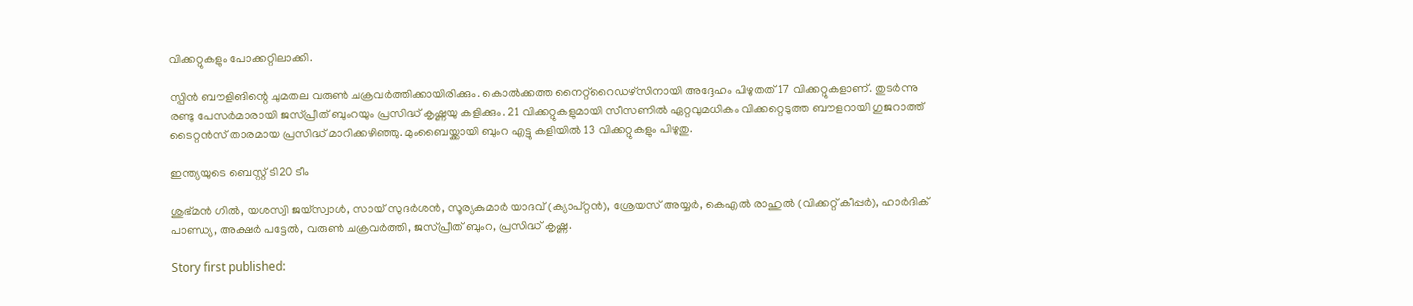വിക്കറ്റുകളും പോക്കറ്റിലാക്കി.

സ്പിന്‍ ബൗളിങിന്റെ ചുമതല വരുണ്‍ ചക്രവര്‍ത്തിക്കായിരിക്കും. കൊല്‍ക്കത്ത നൈറ്റ്‌റൈഡഴ്‌സിനായി അദ്ദേഹം പിഴുതത് 17 വിക്കറ്റുകളാണ്. തുടര്‍ന്നു രണ്ടു പേസര്‍മാരായി ജസ്പ്രീത് ബുംറയും പ്രസിദ്ധ് കൃഷ്ണയു കളിക്കും. 21 വിക്കറ്റുകളുമായി സീസണില്‍ ഏറ്റവുമധികം വിക്കറ്റെടുത്ത ബൗളറായി ഗുജറാത്ത് ടൈറ്റന്‍സ് താരമായ പ്രസിദ്ധ് മാറിക്കഴിഞ്ഞു. മുംബൈയ്ക്കായി ബുംറ എട്ടു കളിയില്‍ 13 വിക്കറ്റുകളും പിഴുതു.

ഇന്ത്യയുടെ ബെസ്റ്റ് ടി20 ടീം

ശുഭ്മന്‍ ഗില്‍, യശസ്വി ജയ്‌സ്വാള്‍, സായ് സുദര്‍ശന്‍, സൂര്യകുമാര്‍ യാദവ് (ക്യാപ്റ്റന്‍), ശ്രേയസ് അയ്യര്‍, കെഎല്‍ രാഹുല്‍ (വിക്കറ്റ് കീപ്പര്‍), ഹാര്‍ദിക് പാണ്ഡ്യ, അക്ഷര്‍ പട്ടേല്‍, വരുണ്‍ ചക്രവര്‍ത്തി, ജസ്പ്രീത് ബുംറ, പ്രസിദ്ധ് കൃഷ്ണ.

Story first published: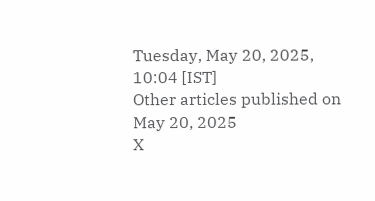Tuesday, May 20, 2025, 10:04 [IST]
Other articles published on May 20, 2025
X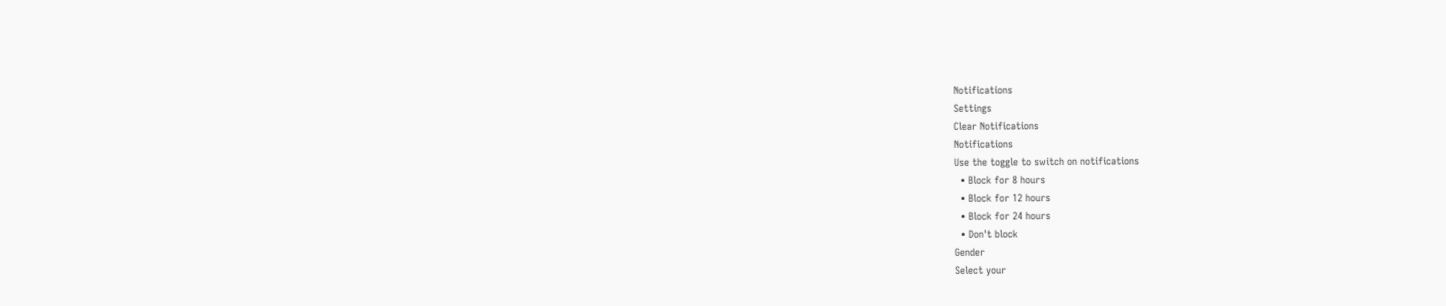Notifications
Settings
Clear Notifications
Notifications
Use the toggle to switch on notifications
  • Block for 8 hours
  • Block for 12 hours
  • Block for 24 hours
  • Don't block
Gender
Select your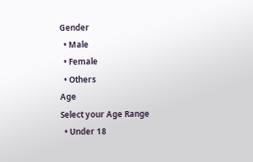Gender
  • Male
  • Female
  • Others
Age
Select your Age Range
  • Under 18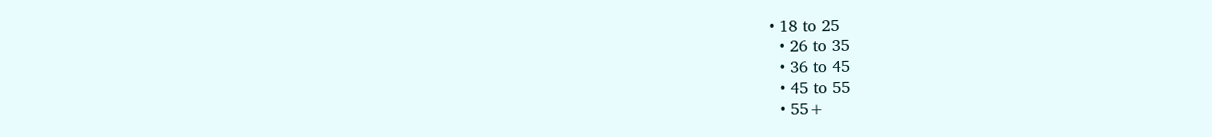• 18 to 25
  • 26 to 35
  • 36 to 45
  • 45 to 55
  • 55+